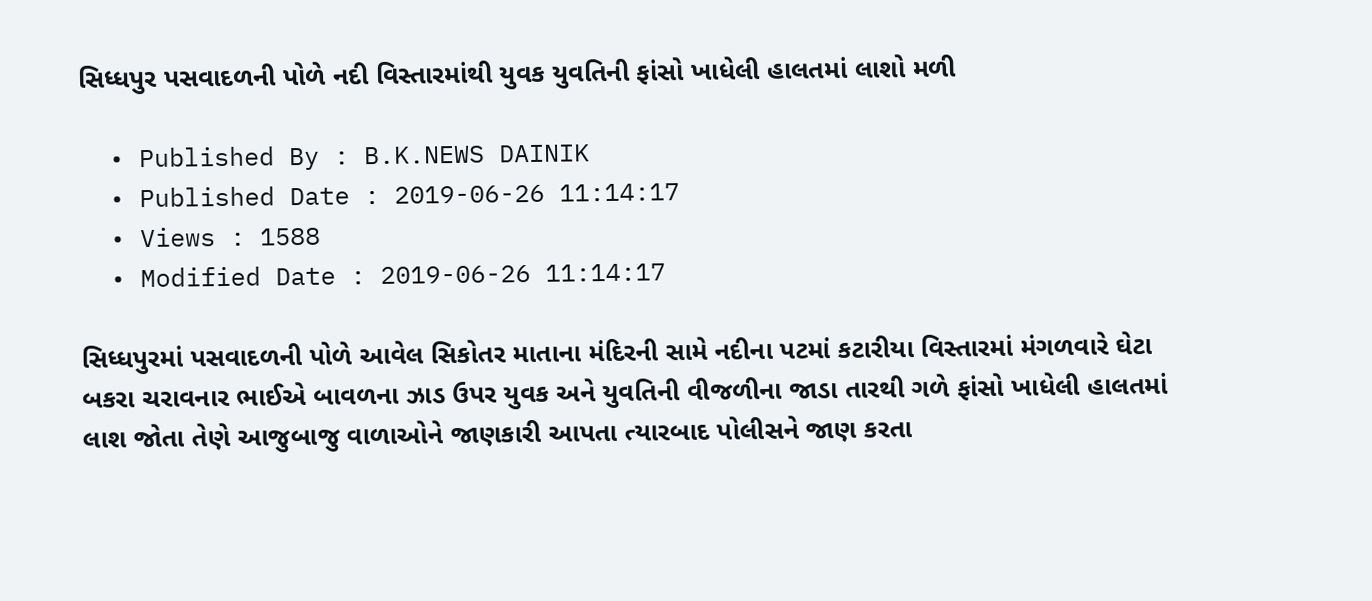સિધ્ધપુર પસવાદળની પોળે નદી વિસ્તારમાંથી યુવક યુવતિની ફાંસો ખાધેલી હાલતમાં લાશો મળી

  • Published By : B.K.NEWS DAINIK
  • Published Date : 2019-06-26 11:14:17
  • Views : 1588
  • Modified Date : 2019-06-26 11:14:17

સિધ્ધપુરમાં પસવાદળની પોળે આવેલ સિકોતર માતાના મંદિરની સામે નદીના પટમાં કટારીયા વિસ્તારમાં મંગળવારે ઘેટા બકરા ચરાવનાર ભાઈએ બાવળના ઝાડ ઉપર યુવક અને યુવતિની વીજળીના જાડા તારથી ગળે ફાંસો ખાધેલી હાલતમાં લાશ જોતા તેણે આજુબાજુ વાળાઓને જાણકારી આપતા ત્યારબાદ પોલીસને જાણ કરતા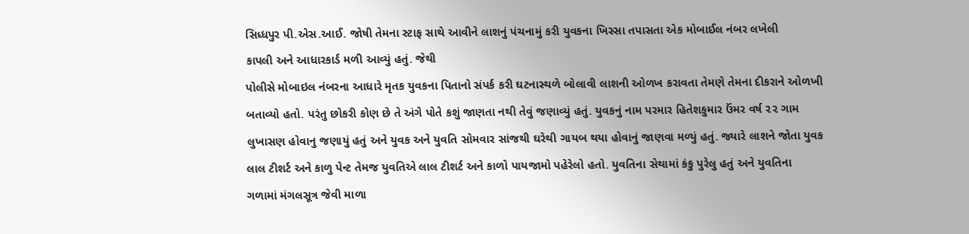સિધ્ધપુર પી.એસ.આઈ. જોષી તેમના સ્ટાફ સાથે આવીને લાશનું પંચનામું કરી યુવકના ખિસ્સા તપાસતા એક મોબાઈલ નંબર લખેલી
કાપલી અને આધારકાર્ડ મળી આવ્યું હતું. જેથી
પોલીસે મોબાઇલ નંબરના આધારે મૃતક યુવકના પિતાનો સંપર્ક કરી ઘટનાસ્થળે બોલાવી લાશની ઓળખ કરાવતા તેમણે તેમના દીકરાને ઓળખી બતાવ્યો હતો. પરંતુ છોકરી કોણ છે તે અંગે પોતે કશું જાણતા નથી તેવું જણાવ્યું હતું. યુવકનું નામ પરમાર હિતેશકુમાર ઉંમર વર્ષ ૨૨ ગામ લુખાસણ હોવાનુ જણાયું હતું અને યુવક અને યુવતિ સોમવાર સાંજથી ઘરેથી ગાયબ થયા હોવાનું જાણવા મળ્યું હતું. જ્યારે લાશને જોતા યુવક લાલ ટીશર્ટ અને કાળુ પેન્ટ તેમજ યુવતિએ લાલ ટીશર્ટ અને કાળો પાયજામો પહેરેલો હતો. યુવતિના સેથામાં કંકુ પુરેલુ હતું અને યુવતિના ગળામાં મંગલસૂત્ર જેવી માળા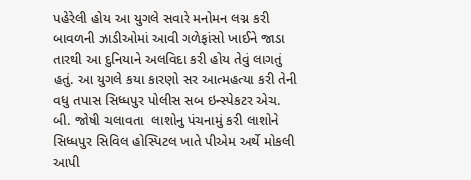પહેરેલી હોય આ યુગલે સવારે મનોમન લગ્ન કરી બાવળની ઝાડીઓમાં આવી ગળેફાંસો ખાઈને જાડા તારથી આ દુનિયાને અલવિદા કરી હોય તેવું લાગતું હતું. આ યુગલે કયા કારણો સર આત્મહત્યા કરી તેની વધુ તપાસ સિધ્ધપુર પોલીસ સબ ઇન્સ્પેકટર એચ. બી. જોષી ચલાવતા  લાશોનુ પંચનામું કરી લાશોને સિધ્ધપુર સિવિલ હોસ્પિટલ ખાતે પીએમ અર્થે મોકલી આપી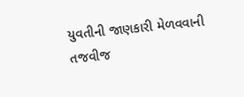યુવતીની જાણકારી મેળવવાની તજવીજ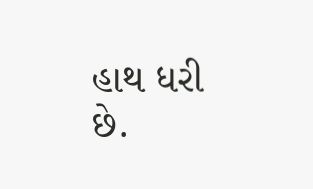હાથ ધરી છે.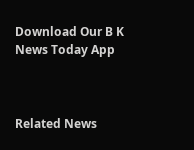Download Our B K News Today App



Related News